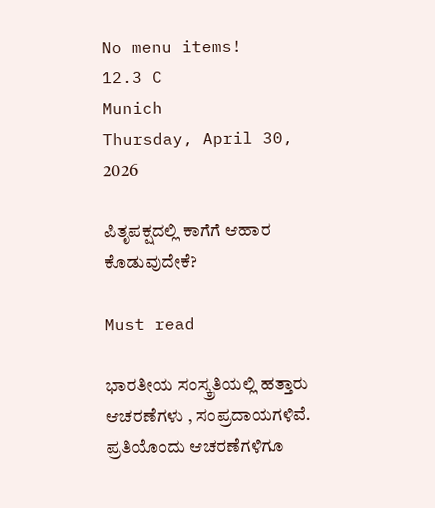No menu items!
12.3 C
Munich
Thursday, April 30, 2026

ಪಿತೃಪಕ್ಷದಲ್ಲಿ ಕಾಗೆಗೆ ಆಹಾರ ಕೊಡುವುದೇಕೆ?

Must read

ಭಾರತೀಯ ಸಂಸ್ಕ್ರತಿಯಲ್ಲಿ ಹತ್ತಾರು ಆಚರಣೆಗಳು , ಸಂಪ್ರದಾಯಗಳಿವೆ. ಪ್ರತಿಯೊಂದು ಆಚರಣೆಗಳಿಗೂ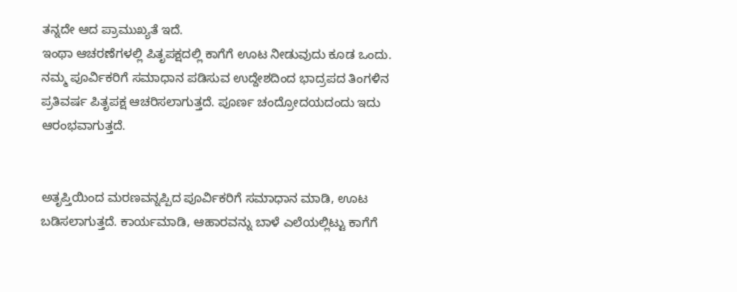ತನ್ನದೇ ಆದ‌ ಪ್ರಾಮುಖ್ಯತೆ ಇದೆ.
ಇಂಥಾ ಆಚರಣೆಗಳಲ್ಲಿ ಪಿತೃಪಕ್ಷದಲ್ಲಿ ಕಾಗೆಗೆ ಊಟ ನೀಡುವುದು ಕೂಡ ಒಂದು.
ನಮ್ಮ ಪೂರ್ವಿಕರಿಗೆ ಸಮಾಧಾನ ಪಡಿಸುವ ಉದ್ದೇಶದಿಂದ ಭಾದ್ರಪದ ತಿಂಗಳಿನ‌ ಪ್ರತಿವರ್ಷ ಪಿತೃಪಕ್ಷ ಆಚರಿಸಲಾಗುತ್ತದೆ. ಪೂರ್ಣ ಚಂದ್ರೋದಯದಂದು ಇದು ಆರಂಭವಾಗುತ್ತದೆ.


ಅತೃಪ್ತಿಯಿಂದ ಮರಣವನ್ನಪ್ಪಿದ ಪೂರ್ವಿಕರಿಗೆ ಸಮಾಧಾನ ಮಾಡಿ, ಊಟ ಬಡಿಸಲಾಗುತ್ತದೆ. ಕಾರ್ಯಮಾಡಿ, ಆಹಾರವನ್ನು ಬಾಳೆ ಎಲೆಯಲ್ಲಿಟ್ಟು ಕಾಗೆಗೆ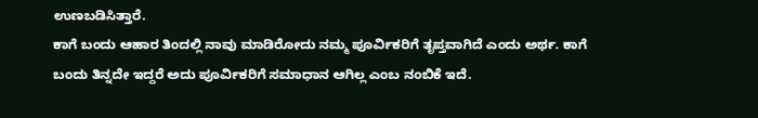ಉಣಬಡಿಸಿತ್ತಾರೆ.
ಕಾಗೆ ಬಂದು ಆಹಾರ ತಿಂದಲ್ಲಿ ನಾವು ಮಾಡಿರೋದು ನಮ್ಮ ಪೂರ್ವಿಕರಿಗೆ ತೃಪ್ತವಾಗಿದೆ ಎಂದು ಅರ್ಥ. ಕಾಗೆ ಬಂದು ತಿನ್ನದೇ ಇದ್ದರೆ ಅದು ಪೂರ್ವಿಕರಿಗೆ ಸಮಾಧಾನ ಆಗಿಲ್ಲ ಎಂಬ ನಂಬಿಕೆ ಇದೆ.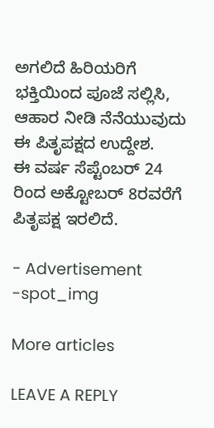ಅಗಲಿದೆ‌ ಹಿರಿಯರಿಗೆ ಭಕ್ತಿಯಿಂದ ಪೂಜೆ ಸಲ್ಲಿಸಿ, ಆಹಾರ ನೀಡಿ ನೆನೆಯುವುದು ಈ ಪಿತೃಪಕ್ಷದ ಉದ್ದೇಶ.
ಈ ವರ್ಷ ಸೆಪ್ಟೆಂಬರ್ 24 ರಿಂದ ಅಕ್ಟೋಬರ್‌ 8ರವರೆಗೆ ಪಿತೃಪಕ್ಷ ಇರಲಿದೆ.

- Advertisement -spot_img

More articles

LEAVE A REPLY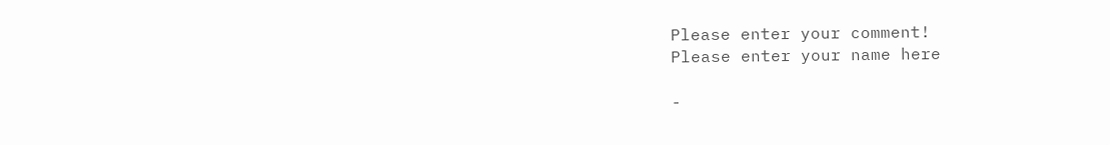Please enter your comment!
Please enter your name here

-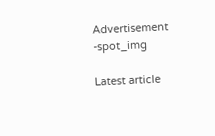Advertisement -spot_img

Latest article